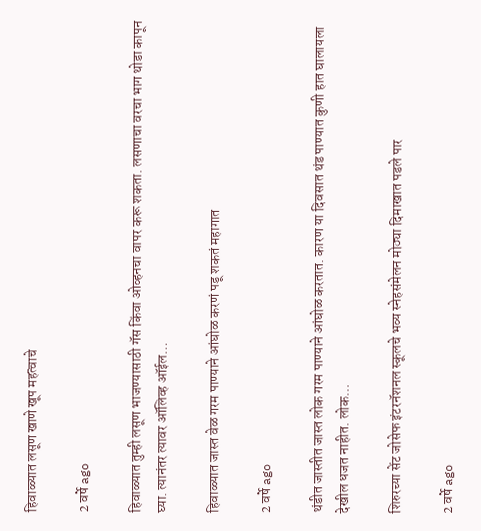हिवाळ्यात लसूण खाणे खूप महत्वाचे

2 वर्षे ago

हिवाळ्यात तुम्ही लसूण भाजण्यासाठी गॅस किंवा ओव्हनचा वापर करू शकता. लसणाचा वरचा भाग थोडा कापून घ्या. त्यानंतर त्यावर ऑलिव्ह ऑईल…

हिवाळ्यात जास्त वेळ गरम पाण्याने आंघोळ करणं पडू शकतं महागात

2 वर्षे ago

थंडीत जास्तीत जास्त लोक गरम पाण्याने आंघोळ करतात. कारण या दिवसात थंड पाण्यात कुणी हात घालायला देखील धजत नाहीत. लोक…

शिरुरच्या सेंट जोसेफ इंटरनॅशनल स्कूलचे भव्य स्नेहसंमेलन मोठ्या दिमाखात पडले पार

2 वर्षे ago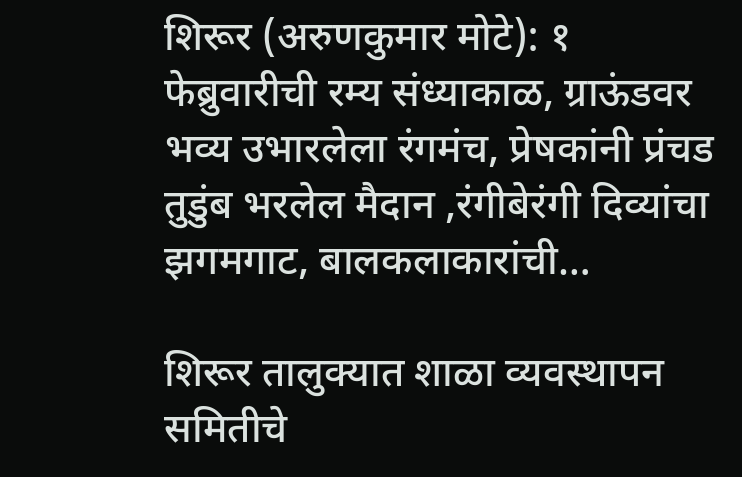शिरूर (अरुणकुमार मोटे): १ फेब्रुवारीची रम्य संध्याकाळ, ग्राऊंडवर भव्य उभारलेला रंगमंच, प्रेषकांनी प्रंचड तुडुंब भरलेल मैदान ,रंगीबेरंगी दिव्यांचा झगमगाट, बालकलाकारांची…

शिरूर तालुक्यात शाळा व्यवस्थापन समितीचे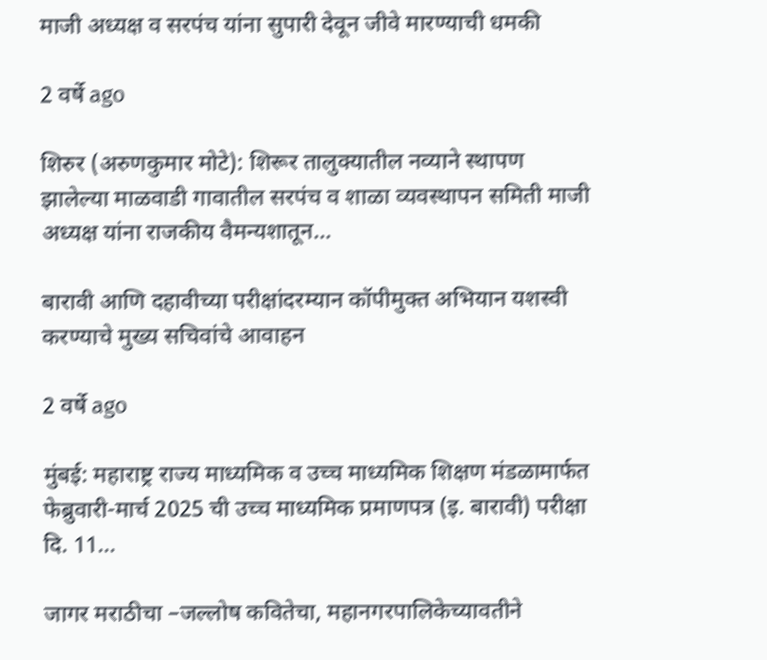माजी अध्यक्ष व सरपंच यांना सुपारी देवून जीवे मारण्याची धमकी

2 वर्षे ago

शिरुर (अरुणकुमार मोटे): शिरूर तालुक्यातील नव्याने स्थापण झालेल्या माळवाडी गावातील सरपंच व शाळा व्यवस्थापन समिती माजी अध्यक्ष यांना राजकीय वैमन्यशातून…

बारावी आणि दहावीच्या परीक्षांदरम्यान कॉपीमुक्त अभियान यशस्वी करण्याचे मुख्य सचिवांचे आवाहन

2 वर्षे ago

मुंबई: महाराष्ट्र राज्य माध्यमिक व उच्च माध्यमिक शिक्षण मंडळामार्फत फेब्रुवारी-मार्च 2025 ची उच्च माध्यमिक प्रमाणपत्र (इ. बारावी) परीक्षा दि. 11…

जागर मराठीचा –जल्लोष कवितेचा, महानगरपालिकेच्यावतीने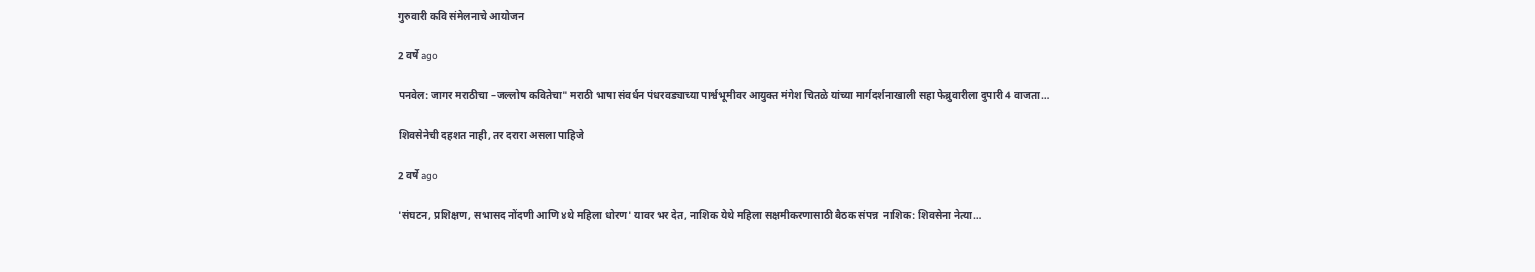गुरुवारी कवि संमेलनाचे आयोजन

2 वर्षे ago

पनवेल: जागर मराठीचा –जल्लोष कवितेचा" मराठी भाषा संवर्धन पंधरवड्याच्या पार्श्वभूमीवर आयुक्त मंगेश चितळे यांच्या मार्गदर्शनाखाली सहा फेब्रुवारीला दुपारी 4 वाजता…

शिवसेनेची दहशत नाही, तर दरारा असला पाहिजे

2 वर्षे ago

'संघटन, प्रशिक्षण, सभासद नोंदणी आणि ४थे महिला धोरण' यावर भर देत, नाशिक येथे महिला सक्षमीकरणासाठी बैठक संपन्न  नाशिक: शिवसेना नेत्या…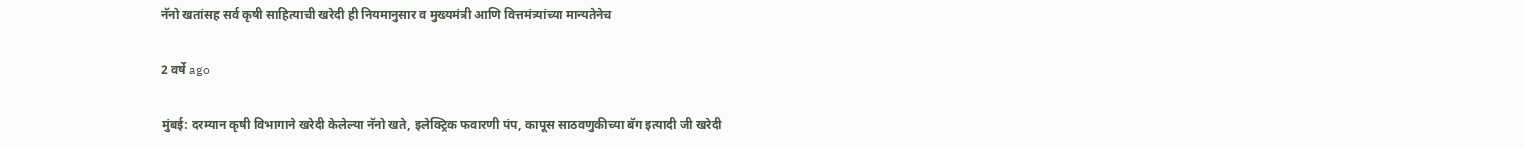नॅनो खतांसह सर्व कृषी साहित्याची खरेदी ही नियमानुसार व मुख्यमंत्री आणि वित्तमंत्र्यांच्या मान्यतेनेच

2 वर्षे ago

मुंबई: दरम्यान कृषी विभागाने खरेदी केलेल्या नॅनो खते, इलेक्ट्रिक फवारणी पंप, कापूस साठवणुकीच्या बॅग इत्यादी जी खरेदी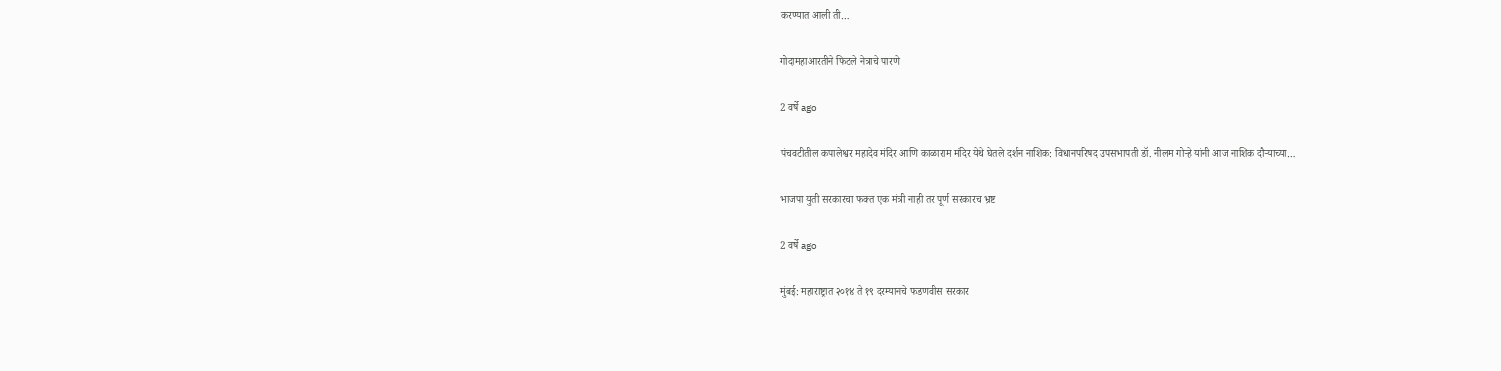करण्यात आली ती…

गोदामहाआरतीने फिटले नेत्राचे पारणे

2 वर्षे ago

पंचवटीतील कपालेश्वर महादेव मंदिर आणि काळाराम मंदिर येथे घेतले दर्शन नाशिक: विधानपरिषद उपसभापती डॉ. नीलम गोऱ्हे यांनी आज नाशिक दौऱ्याच्या…

भाजपा युती सरकारचा फक्त एक मंत्री नाही तर पूर्ण सरकारच भ्रष्ट

2 वर्षे ago

मुंबई: महाराष्ट्रात २०१४ ते १९ दरम्यानचे फडणवीस सरकार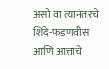असो वा त्यानंतरचे शिंदे-फडणवीस आणि आत्ताचे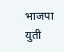भाजपा युती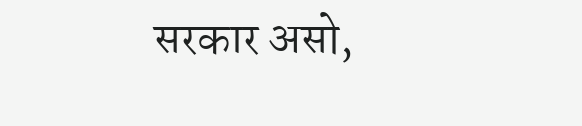सरकार असो,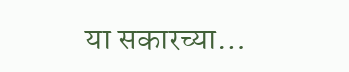या सकारच्या…